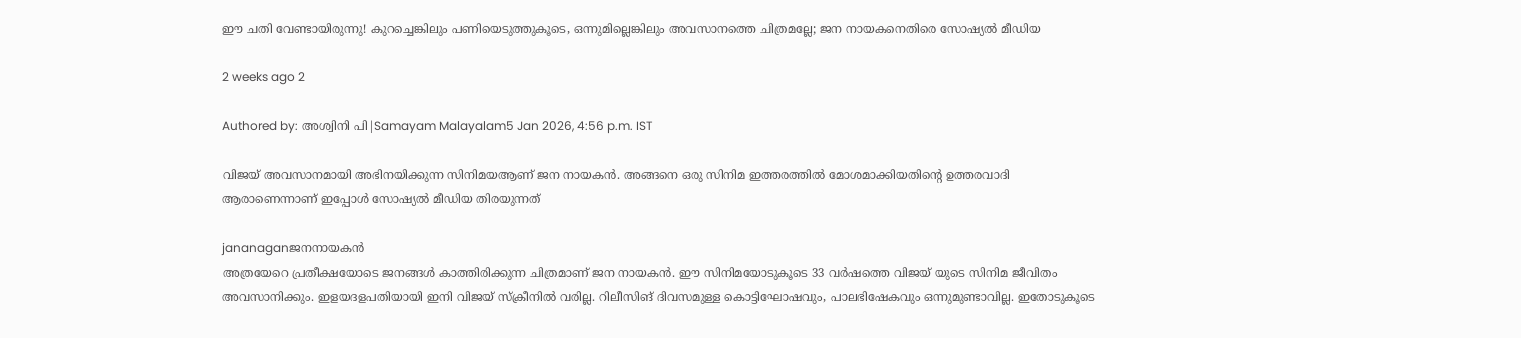ഈ ചതി വേണ്ടായിരുന്നു! കുറച്ചെങ്കിലും പണിയെടുത്തുകൂടെ, ഒന്നുമില്ലെങ്കിലും അവസാനത്തെ ചിത്രമല്ലേ; ജന നായകനെതിരെ സോഷ്യല്‍ മീഡിയ

2 weeks ago 2

Authored by: അശ്വിനി പി|Samayam Malayalam5 Jan 2026, 4:56 p.m. IST

വിജയ് അവസാനമായി അഭിനയിക്കുന്ന സിനിമയആണ് ജന നായകന്‍. അങ്ങനെ ഒരു സിനിമ ഇത്തരത്തില്‍ മോശമാക്കിയതിന്റെ ഉത്തരവാദി ആരാണെന്നാണ് ഇപ്പോള്‍ സോഷ്യല്‍ മീഡിയ തിരയുന്നത്

jananaganജനനായകൻ
അത്രയേറെ പ്രതീക്ഷയോടെ ജനങ്ങള്‍ കാത്തിരിക്കുന്ന ചിത്രമാണ് ജന നായകന്‍. ഈ സിനിമയോടുകൂടെ 33 വര്‍ഷത്തെ വിജയ് യുടെ സിനിമ ജീവിതം അവസാനിക്കും. ഇളയദളപതിയായി ഇനി വിജയ് സ്‌ക്രീനില്‍ വരില്ല. റിലീസിങ് ദിവസമുള്ള കൊട്ടിഘോഷവും, പാലഭിഷേകവും ഒന്നുമുണ്ടാവില്ല. ഇതോടുകൂടെ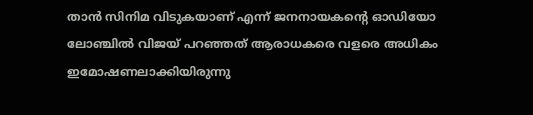താന്‍ സിനിമ വിടുകയാണ് എന്ന് ജനനായകന്റെ ഓഡിയോ ലോഞ്ചില്‍ വിജയ് പറഞ്ഞത് ആരാധകരെ വളരെ അധികം ഇമോഷണലാക്കിയിരുന്നു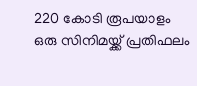220 കോടി രൂപയാളം ഒരു സിനിമയ്ക്ക് പ്രതിഫലം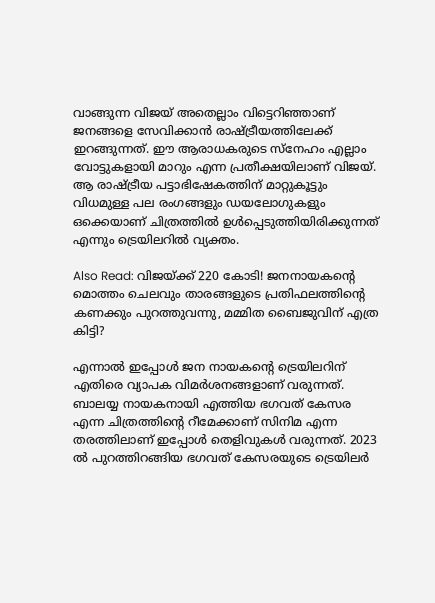വാങ്ങുന്ന വിജയ് അതെല്ലാം വിട്ടെറിഞ്ഞാണ് ജനങ്ങളെ സേവിക്കാന്‍ രാഷ്ട്രീയത്തിലേക്ക് ഇറങ്ങുന്നത്. ഈ ആരാധകരുടെ സ്‌നേഹം എല്ലാം വോട്ടുകളായി മാറും എന്ന പ്രതീക്ഷയിലാണ് വിജയ്. ആ രാഷ്ട്രീയ പട്ടാഭിഷേകത്തിന് മാറ്റുകൂട്ടും വിധമുള്ള പല രംഗങ്ങളും ഡയലോഗുകളും ഒക്കെയാണ് ചിത്രത്തില്‍ ഉള്‍പ്പെടുത്തിയിരിക്കുന്നത് എന്നും ട്രെയിലറില്‍ വ്യക്തം.

Also Read: വിജയ്ക്ക് 220 കോടി! ജനനായകന്റെ മൊത്തം ചെലവും താരങ്ങളുടെ പ്രതിഫലത്തിന്റെ കണക്കും പുറത്തുവന്നു, മമ്മിത ബൈജുവിന് എത്ര കിട്ടി?

എന്നാല്‍ ഇപ്പോള്‍ ജന നായകന്റെ ട്രെയിലറിന് എതിരെ വ്യാപക വിമര്‍ശനങ്ങളാണ് വരുന്നത്. ബാലയ്യ നായകനായി എത്തിയ ഭഗവത് കേസര എന്ന ചിത്രത്തിന്റെ റീമേക്കാണ് സിനിമ എന്ന തരത്തിലാണ് ഇപ്പോള്‍ തെളിവുകള്‍ വരുന്നത്. 2023 ല്‍ പുറത്തിറങ്ങിയ ഭഗവത് കേസരയുടെ ട്രെയിലര്‍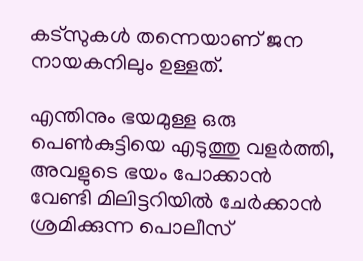കട്‌സുകള്‍ തന്നെയാണ് ജന നായകനിലും ഉള്ളത്.

എന്തിനും ഭയമുള്ള ഒരു പെണ്‍കുട്ടിയെ എടുത്തു വളര്‍ത്തി, അവളുടെ ഭയം പോക്കാന്‍ വേണ്ടി മിലിട്ടറിയില്‍ ചേര്‍ക്കാന്‍ ശ്രമിക്കുന്ന പൊലീസ്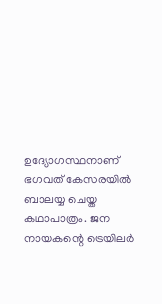ഉദ്യോഗസ്ഥനാണ് ഭഗവത് കേസരയില്‍ ബാലയ്യ ചെയ്ത കഥാപാത്രം. ജന നായകന്റെ ട്രെയിലര്‍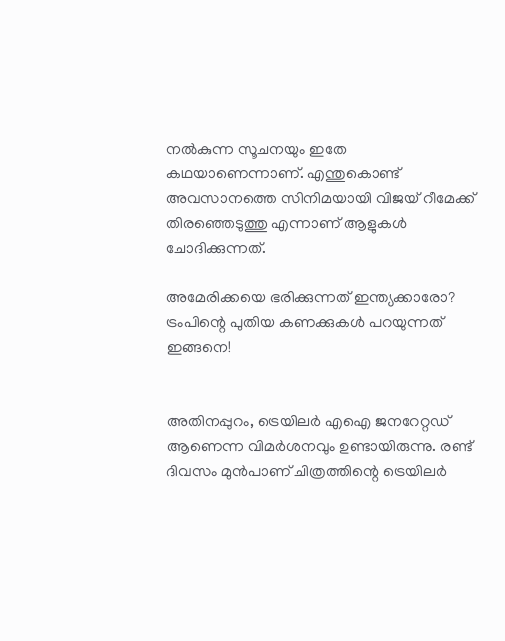നല്‍കുന്ന സൂചനയും ഇതേ കഥയാണെന്നാണ്. എന്തുകൊണ്ട് അവസാനത്തെ സിനിമയായി വിജയ് റീമേക്ക് തിരഞ്ഞെടുത്തു എന്നാണ് ആളുകള്‍ ചോദിക്കുന്നത്.

അമേരിക്കയെ ഭരിക്കുന്നത് ഇന്ത്യക്കാരോ? ട്രംപിന്റെ പുതിയ കണക്കുകൾ പറയുന്നത് ഇങ്ങനെ!


അതിനപ്പുറം, ട്രെയിലര്‍ എഐ ജനറേറ്റഡ് ആണെന്ന വിമര്‍ശനവും ഉണ്ടായിരുന്നു. രണ്ട് ദിവസം മുന്‍പാണ് ചിത്രത്തിന്റെ ട്രെയിലര്‍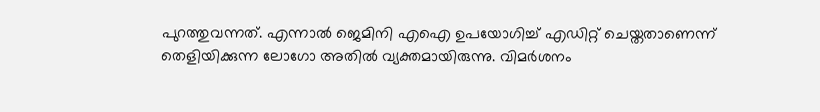പുറത്തുവന്നത്. എന്നാല്‍ ജെമിനി എഐ ഉപയോഗിച്ച് എഡിറ്റ് ചെയ്തതാണെന്ന് തെളിയിക്കുന്ന ലോഗോ അതില്‍ വ്യക്തമായിരുന്നു. വിമര്‍ശനം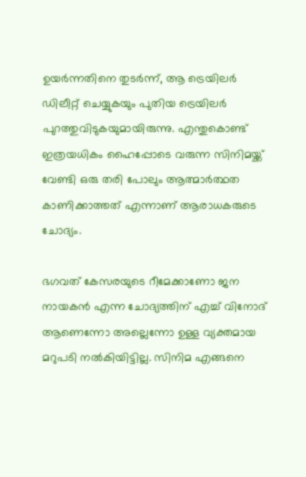ഉയര്‍ന്നതിനെ തുടര്‍ന്ന്, ആ ട്രെയിലര്‍ ഡിലീറ്റ് ചെയ്യുകയും പുതിയ ട്രെയിലര്‍ പുറത്തുവിടുകയുമായിരുന്നു. എന്തുകൊണ്ട് ഇത്രയധികം ഹൈപ്പോടെ വരുന്ന സിനിമയ്ക്ക് വേണ്ടി ഒരു തരി പോലും ആത്മാര്‍ത്ഥത കാണിക്കാത്തത് എന്നാണ് ആരാധകരുടെ ചോദ്യം.

ഭഗവത് കേസരയുടെ റീമേക്കാണോ ജന നായകന്‍ എന്ന ചോദ്യത്തിന് എച്ച് വിനോദ് ആണെന്നോ അല്ലെന്നോ ഉള്ള വ്യക്തമായ മറുപടി നല്‍കിയിട്ടില്ല. സിനിമ എങ്ങനെ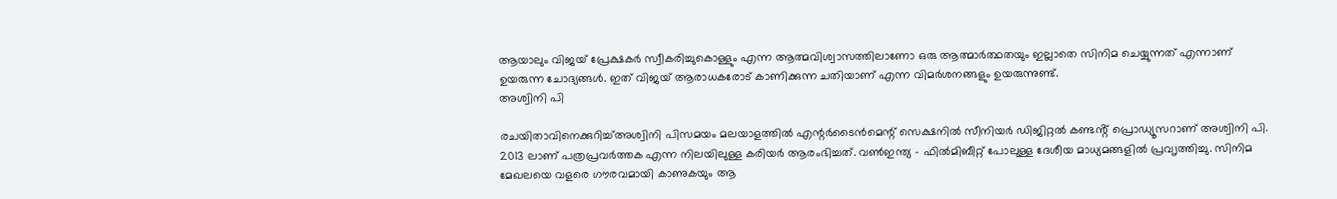ആയാലും വിജയ് പ്രേക്ഷകര്‍ സ്വീകരിച്ചുകൊള്ളും എന്ന ആത്മവിശ്വാസത്തിലാണോ ഒരു ആത്മാര്‍ത്ഥതയും ഇല്ലാതെ സിനിമ ചെയ്യുന്നത് എന്നാണ് ഉയരുന്ന ചോദ്യങ്ങള്‍. ഇത് വിജയ് ആരാധകരോട് കാണിക്കുന്ന ചതിയാണ് എന്ന വിമര്‍ശനങ്ങളും ഉയരുന്നുണ്ട്.
അശ്വിനി പി

രചയിതാവിനെക്കുറിച്ച്അശ്വിനി പിസമയം മലയാളത്തില്‍ എന്റര്‍ടൈന്‍മെന്റ് സെക്ഷനില്‍ സീനിയർ ഡിജിറ്റൽ കണ്ടൻ്റ് പ്രൊഡ്യൂസറാണ് അശ്വിനി പി. 2013 ലാണ് പത്രപ്രവർത്തക എന്ന നിലയിലുള്ള കരിയർ ആരംഭിച്ചത്. വൺഇന്ത്യ - ഫിൽമിബീറ്റ് പോലുള്ള ദേശീയ മാധ്യമങ്ങളിൽ പ്രവ‍ൃത്തിച്ചു. സിനിമ മേഖലയെ വളരെ ഗൗരവമായി കാണുകയും ആ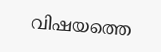വിഷയത്തെ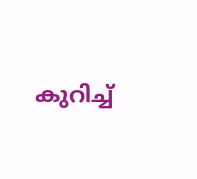കുറിച്ച്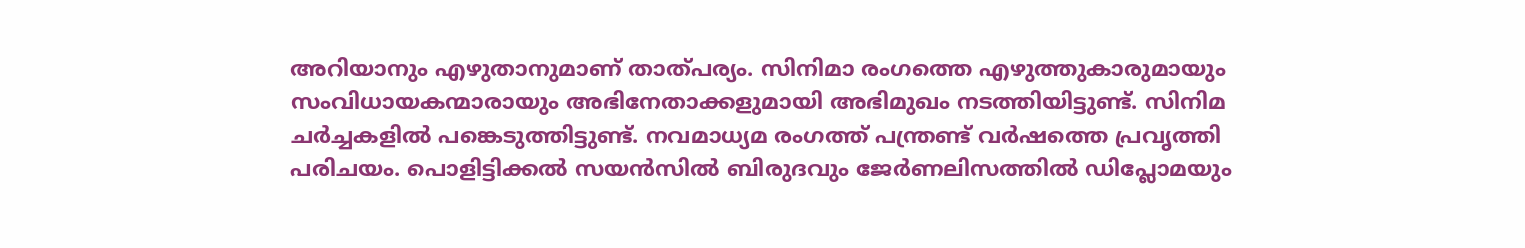അറിയാനും എഴുതാനുമാണ് താത്പര്യം. സിനിമാ രംഗത്തെ എഴുത്തുകാരുമായും സംവിധായകന്മാരായും അഭിനേതാക്കളുമായി അഭിമുഖം നടത്തിയിട്ടുണ്ട്. സിനിമ ചർച്ചകളിൽ പങ്കെടുത്തിട്ടുണ്ട്. നവമാധ്യമ രംഗത്ത് പന്ത്രണ്ട് വര്‍ഷത്തെ പ്രവൃത്തി പരിചയം. പൊളിട്ടിക്കല്‍ സയന്‍സില്‍ ബിരുദവും ജേര്‍ണലിസത്തില്‍ ഡിപ്ലോമയും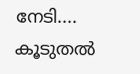നേടി.... കൂടുതൽ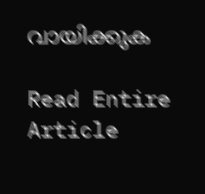വായിക്കുക

Read Entire Article